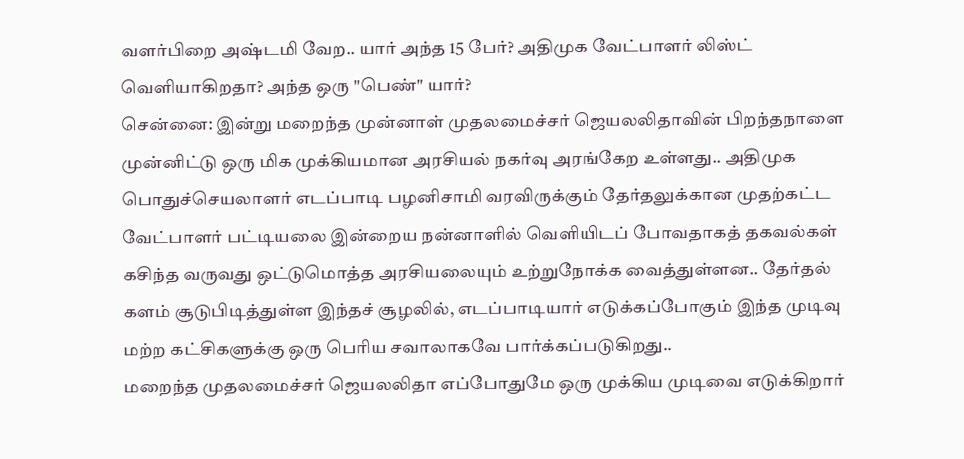வளர்பிறை அஷ்டமி வேற.. யார் அந்த 15 பேர்? அதிமுக வேட்பாளர் லிஸ்ட் வெளியாகிறதா? அந்த ஒரு "பெண்" யார்?
சென்னை: இன்று மறைந்த முன்னாள் முதலமைச்சர் ஜெயலலிதாவின் பிறந்தநாளை முன்னிட்டு ஒரு மிக முக்கியமான அரசியல் நகர்வு அரங்கேற உள்ளது.. அதிமுக பொதுச்செயலாளர் எடப்பாடி பழனிசாமி வரவிருக்கும் தேர்தலுக்கான முதற்கட்ட வேட்பாளர் பட்டியலை இன்றைய நன்னாளில் வெளியிடப் போவதாகத் தகவல்கள் கசிந்த வருவது ஒட்டுமொத்த அரசியலையும் உற்றுநோக்க வைத்துள்ளன.. தேர்தல் களம் சூடுபிடித்துள்ள இந்தச் சூழலில், எடப்பாடியார் எடுக்கப்போகும் இந்த முடிவு மற்ற கட்சிகளுக்கு ஒரு பெரிய சவாலாகவே பார்க்கப்படுகிறது..
மறைந்த முதலமைச்சர் ஜெயலலிதா எப்போதுமே ஒரு முக்கிய முடிவை எடுக்கிறார்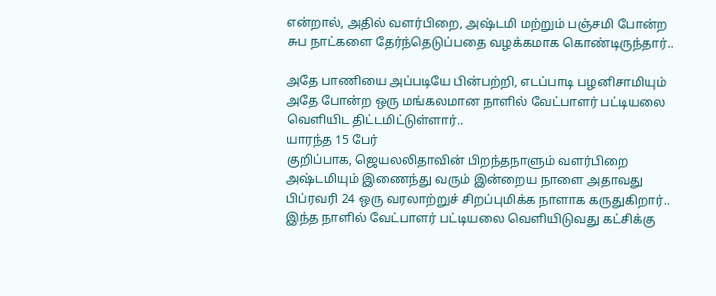என்றால், அதில் வளர்பிறை, அஷ்டமி மற்றும் பஞ்சமி போன்ற சுப நாட்களை தேர்ந்தெடுப்பதை வழக்கமாக கொண்டிருந்தார்..

அதே பாணியை அப்படியே பின்பற்றி, எடப்பாடி பழனிசாமியும் அதே போன்ற ஒரு மங்கலமான நாளில் வேட்பாளர் பட்டியலை வெளியிட திட்டமிட்டுள்ளார்..
யாரந்த 15 பேர்
குறிப்பாக, ஜெயலலிதாவின் பிறந்தநாளும் வளர்பிறை அஷ்டமியும் இணைந்து வரும் இன்றைய நாளை அதாவது பிப்ரவரி 24 ஒரு வரலாற்றுச் சிறப்புமிக்க நாளாக கருதுகிறார்.. இந்த நாளில் வேட்பாளர் பட்டியலை வெளியிடுவது கட்சிக்கு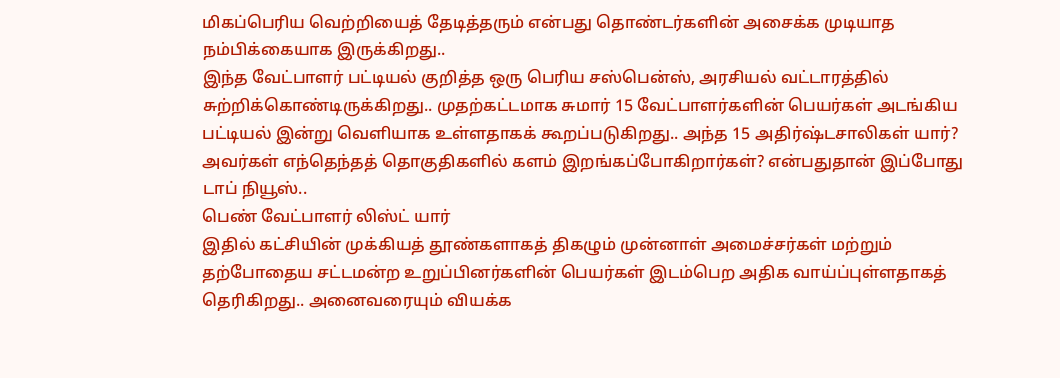மிகப்பெரிய வெற்றியைத் தேடித்தரும் என்பது தொண்டர்களின் அசைக்க முடியாத நம்பிக்கையாக இருக்கிறது..
இந்த வேட்பாளர் பட்டியல் குறித்த ஒரு பெரிய சஸ்பென்ஸ், அரசியல் வட்டாரத்தில் சுற்றிக்கொண்டிருக்கிறது.. முதற்கட்டமாக சுமார் 15 வேட்பாளர்களின் பெயர்கள் அடங்கிய பட்டியல் இன்று வெளியாக உள்ளதாகக் கூறப்படுகிறது.. அந்த 15 அதிர்ஷ்டசாலிகள் யார்? அவர்கள் எந்தெந்தத் தொகுதிகளில் களம் இறங்கப்போகிறார்கள்? என்பதுதான் இப்போது டாப் நியூஸ்..
பெண் வேட்பாளர் லிஸ்ட் யார்
இதில் கட்சியின் முக்கியத் தூண்களாகத் திகழும் முன்னாள் அமைச்சர்கள் மற்றும் தற்போதைய சட்டமன்ற உறுப்பினர்களின் பெயர்கள் இடம்பெற அதிக வாய்ப்புள்ளதாகத் தெரிகிறது.. அனைவரையும் வியக்க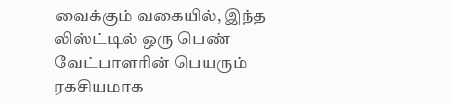வைக்கும் வகையில், இந்த லிஸ்ட்டில் ஒரு பெண் வேட்பாளரின் பெயரும் ரகசியமாக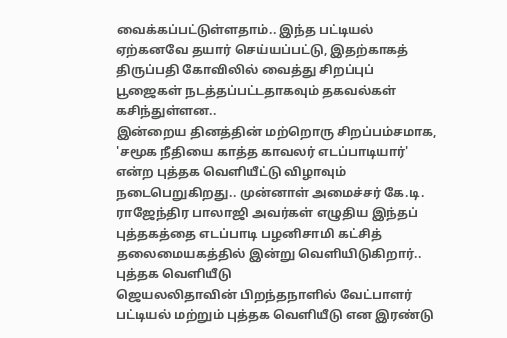வைக்கப்பட்டுள்ளதாம்.. இந்த பட்டியல் ஏற்கனவே தயார் செய்யப்பட்டு, இதற்காகத் திருப்பதி கோவிலில் வைத்து சிறப்புப் பூஜைகள் நடத்தப்பட்டதாகவும் தகவல்கள் கசிந்துள்ளன..
இன்றைய தினத்தின் மற்றொரு சிறப்பம்சமாக, 'சமூக நீதியை காத்த காவலர் எடப்பாடியார்' என்ற புத்தக வெளியீட்டு விழாவும் நடைபெறுகிறது.. முன்னாள் அமைச்சர் கே.டி. ராஜேந்திர பாலாஜி அவர்கள் எழுதிய இந்தப் புத்தகத்தை எடப்பாடி பழனிசாமி கட்சித் தலைமையகத்தில் இன்று வெளியிடுகிறார்..
புத்தக வெளியீடு
ஜெயலலிதாவின் பிறந்தநாளில் வேட்பாளர் பட்டியல் மற்றும் புத்தக வெளியீடு என இரண்டு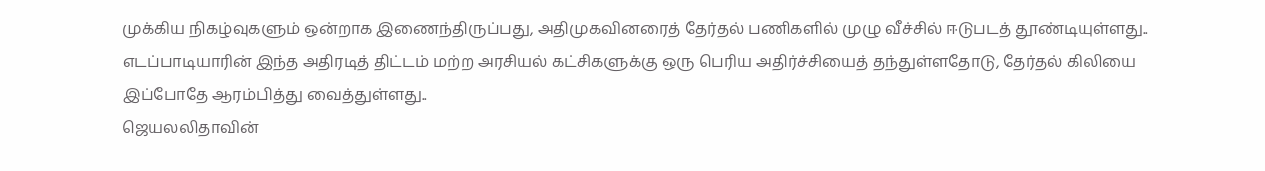முக்கிய நிகழ்வுகளும் ஒன்றாக இணைந்திருப்பது, அதிமுகவினரைத் தேர்தல் பணிகளில் முழு வீச்சில் ஈடுபடத் தூண்டியுள்ளது.. எடப்பாடியாரின் இந்த அதிரடித் திட்டம் மற்ற அரசியல் கட்சிகளுக்கு ஒரு பெரிய அதிர்ச்சியைத் தந்துள்ளதோடு, தேர்தல் கிலியை இப்போதே ஆரம்பித்து வைத்துள்ளது..
ஜெயலலிதாவின்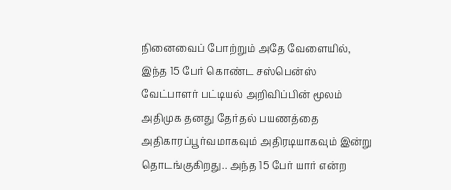நினைவைப் போற்றும் அதே வேளையில், இந்த 15 பேர் கொண்ட சஸ்பென்ஸ் வேட்பாளர் பட்டியல் அறிவிப்பின் மூலம் அதிமுக தனது தேர்தல் பயணத்தை அதிகாரப்பூர்வமாகவும் அதிரடியாகவும் இன்று தொடங்குகிறது.. அந்த 15 பேர் யார் என்ற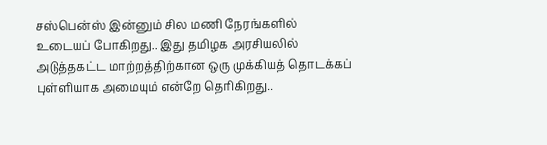சஸ்பென்ஸ் இன்னும் சில மணி நேரங்களில் உடையப் போகிறது.. இது தமிழக அரசியலில் அடுத்தகட்ட மாற்றத்திற்கான ஒரு முக்கியத் தொடக்கப் புள்ளியாக அமையும் என்றே தெரிகிறது..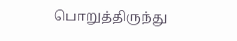பொறுத்திருந்து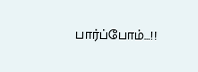பார்ப்போம்...!!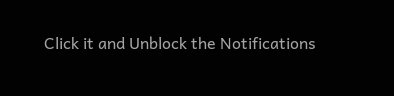Click it and Unblock the Notifications